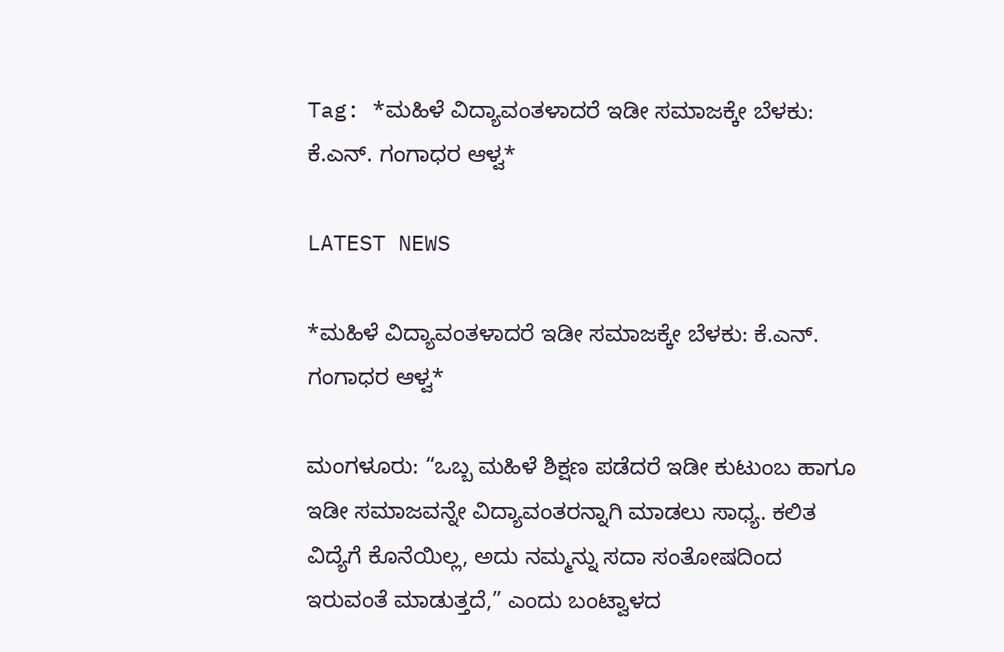Tag: *ಮಹಿಳೆ ವಿದ್ಯಾವಂತಳಾದರೆ ಇಡೀ ಸಮಾಜಕ್ಕೇ ಬೆಳಕು: ಕೆ.ಎನ್. ಗಂಗಾಧರ ಆಳ್ವ*

LATEST NEWS

*ಮಹಿಳೆ ವಿದ್ಯಾವಂತಳಾದರೆ ಇಡೀ ಸಮಾಜಕ್ಕೇ ಬೆಳಕು: ಕೆ.ಎನ್. ಗಂಗಾಧರ ಆಳ್ವ*

ಮಂಗಳೂರು: “ಒಬ್ಬ ಮಹಿಳೆ ಶಿಕ್ಷಣ ಪಡೆದರೆ ಇಡೀ ಕುಟುಂಬ ಹಾಗೂ ಇಡೀ ಸಮಾಜವನ್ನೇ ವಿದ್ಯಾವಂತರನ್ನಾಗಿ ಮಾಡಲು ಸಾಧ್ಯ. ಕಲಿತ ವಿದ್ಯೆಗೆ ಕೊನೆಯಿಲ್ಲ, ಅದು ನಮ್ಮನ್ನು ಸದಾ ಸಂತೋಷದಿಂದ ಇರುವಂತೆ ಮಾಡುತ್ತದೆ,” ಎಂದು ಬಂಟ್ವಾಳದ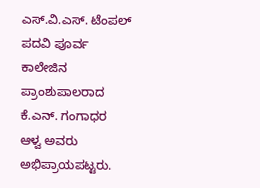ಎಸ್.ವಿ.ಎಸ್. ಟೆಂಪಲ್ ಪದವಿ ಪೂರ್ವ ಕಾಲೇಜಿನ ಪ್ರಾಂಶುಪಾಲರಾದ ಕೆ.ಎನ್. ಗಂಗಾಧರ ಆಳ್ವ ಅವರು ಅಭಿಪ್ರಾಯಪಟ್ಟರು.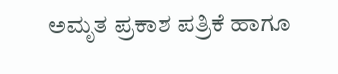ಅಮೃತ ಪ್ರಕಾಶ ಪತ್ರಿಕೆ ಹಾಗೂ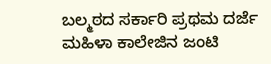ಬಲ್ಮಠದ ಸರ್ಕಾರಿ ಪ್ರಥಮ ದರ್ಜೆ ಮಹಿಳಾ ಕಾಲೇಜಿನ ಜಂಟಿ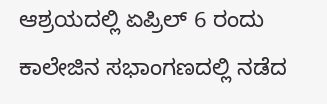ಆಶ್ರಯದಲ್ಲಿ ಏಪ್ರಿಲ್ 6 ರಂದು ಕಾಲೇಜಿನ ಸಭಾಂಗಣದಲ್ಲಿ ನಡೆದ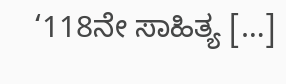‘118ನೇ ಸಾಹಿತ್ಯ […]